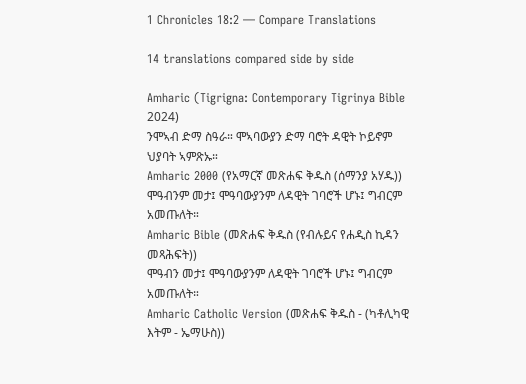1 Chronicles 18:2 — Compare Translations

14 translations compared side by side

Amharic (Tigrigna: Contemporary Tigrinya Bible 2024)
ንሞኣብ ድማ ስዓራ። ሞኣባውያን ድማ ባሮት ዳዊት ኮይኖም ህያባት ኣምጽኡ።
Amharic 2000 (የአማርኛ መጽሐፍ ቅዱስ (ሰማንያ አሃዱ))
ሞዓብንም መታ፤ ሞዓባውያንም ለዳዊት ገባሮች ሆኑ፤ ግብርም አመጡለት።
Amharic Bible (መጽሐፍ ቅዱስ (የብሉይና የሐዲስ ኪዳን መጻሕፍት))
ሞዓብን መታ፤ ሞዓባውያንም ለዳዊት ገባሮች ሆኑ፤ ግብርም አመጡለት።
Amharic Catholic Version (መጽሐፍ ቅዱስ - (ካቶሊካዊ እትም - ኤማሁስ))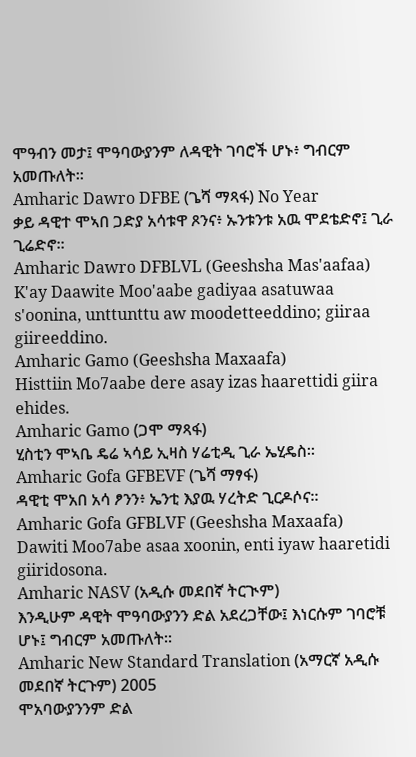ሞዓብን መታ፤ ሞዓባውያንም ለዳዊት ገባሮች ሆኑ፥ ግብርም አመጡለት።
Amharic Dawro DFBE (ጌሻ ማጻፋ) No Year
ቃይ ዳዊተ ሞኣበ ጋድያ አሳቱዋ ጾንና፥ ኡንቱንቱ አዉ ሞደቴድኖ፤ ጊራ ጊሬድኖ።
Amharic Dawro DFBLVL (Geeshsha Mas'aafaa)
K'ay Daawite Moo'aabe gadiyaa asatuwaa s'oonina, unttunttu aw moodetteeddino; giiraa giireeddino.
Amharic Gamo (Geeshsha Maxaafa)
Histtiin Mo7aabe dere asay izas haarettidi giira ehides.
Amharic Gamo (ጋሞ ማጻፋ)
ሂስቲን ሞኣቤ ዴሬ ኣሳይ ኢዛስ ሃሬቲዲ ጊራ ኤሂዴስ።
Amharic Gofa GFBEVF (ጌሻ ማፃፋ)
ዳዊቲ ሞአበ አሳ ፆንን፥ ኤንቲ እያዉ ሃረትድ ጊርዶሶና።
Amharic Gofa GFBLVF (Geeshsha Maxaafa)
Dawiti Moo7abe asaa xoonin, enti iyaw haaretidi giiridosona.
Amharic NASV (አዲሱ መደበኛ ትርጒም)
እንዲሁም ዳዊት ሞዓባውያንን ድል አደረጋቸው፤ እነርሱም ገባሮቹ ሆኑ፤ ግብርም አመጡለት።
Amharic New Standard Translation (አማርኛ አዲሱ መደበኛ ትርጉም) 2005
ሞአባውያንንም ድል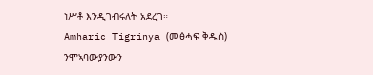ነሥቶ እንዲገብሩለት አደረገ።
Amharic Tigrinya (መፅሓፍ ቅዱስ)
ንሞኣባውያንውን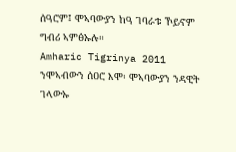ሰዓሮም፤ ሞኣባውያን ከዓ ገባራቱ ኾይኖም ግብሪ ኣምፅኡሉ።
Amharic Tigrinya 2011
ንሞኣብውን ሰዐሮ እሞ፡ ሞኣባውያን ንዳዊት ገላውኡ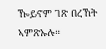ዀይኖም ገጽ በረኸት ኣምጽኡሉ።